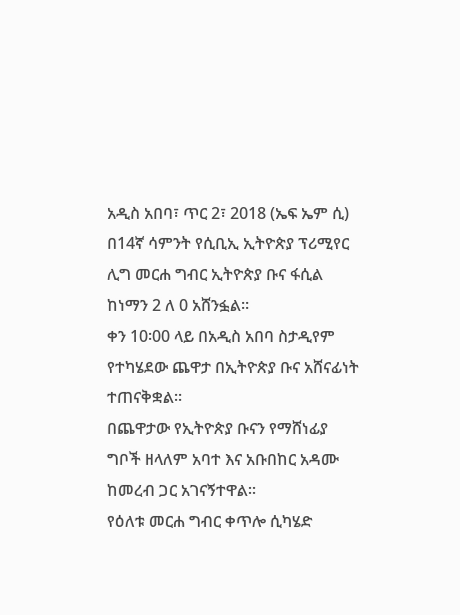አዲስ አበባ፣ ጥር 2፣ 2018 (ኤፍ ኤም ሲ) በ14ኛ ሳምንት የሲቢኢ ኢትዮጵያ ፕሪሚየር ሊግ መርሐ ግብር ኢትዮጵያ ቡና ፋሲል ከነማን 2 ለ 0 አሸንፏል።
ቀን 10፡00 ላይ በአዲስ አበባ ስታዲየም የተካሄደው ጨዋታ በኢትዮጵያ ቡና አሸናፊነት ተጠናቅቋል።
በጨዋታው የኢትዮጵያ ቡናን የማሸነፊያ ግቦች ዘላለም አባተ እና አቡበከር አዳሙ ከመረብ ጋር አገናኝተዋል።
የዕለቱ መርሐ ግብር ቀጥሎ ሲካሄድ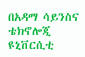በአዳማ ሳይንስና ቴክኖሎጂ ዩኒቨርሲቲ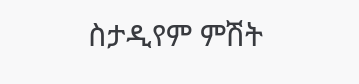ስታዲየም ምሽት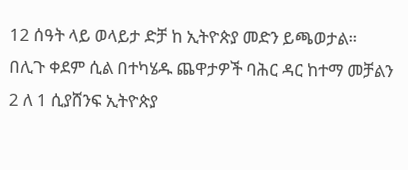12 ሰዓት ላይ ወላይታ ድቻ ከ ኢትዮጵያ መድን ይጫወታል።
በሊጉ ቀደም ሲል በተካሄዱ ጨዋታዎች ባሕር ዳር ከተማ መቻልን 2 ለ 1 ሲያሸንፍ ኢትዮጵያ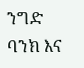ንግድ ባንክ እና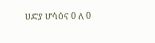ሀድያ ሆሳዕና 0 ለ 0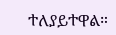ተለያይተዋል።